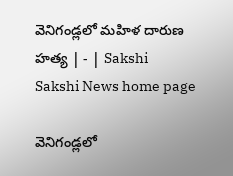వెనిగండ్లలో మహిళ దారుణ హత్య | - | Sakshi
Sakshi News home page

వెనిగండ్లలో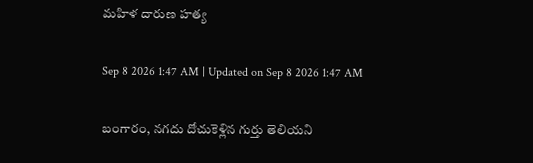మహిళ దారుణ హత్య

Sep 8 2026 1:47 AM | Updated on Sep 8 2026 1:47 AM

బంగారం, నగదు దోచుకెళ్లిన గుర్తు తెలియని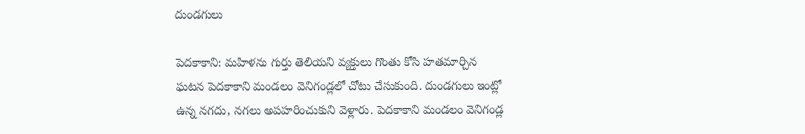దుండగులు

పెదకాకాని: మహిళను గుర్తు తెలియని వ్యక్తులు గొంతు కోసి హతమార్చిన ఘటన పెదకాకాని మండలం వెనిగండ్లలో చోటు చేసుకుంది. దుండగులు ఇంట్లో ఉన్న నగదు, నగలు అపహరించుకుని వెళ్లారు. పెదకాకాని మండలం వెనిగండ్ల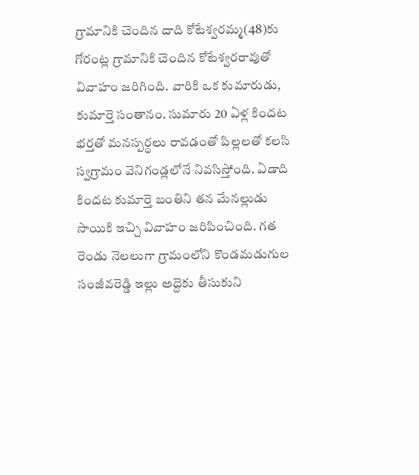గ్రామానికి చెందిన దాది కోటేశ్వరమ్మ(48)కు గోరంట్ల గ్రామానికి చెందిన కోటేశ్వరరావుతో వివాహం జరిగింది. వారికి ఒక కుమారుడు, కుమార్తె సంతానం. సుమారు 20 ఏళ్ల కిందట భర్తతో మనస్పర్ధలు రావడంతో పిల్లలతో కలసి స్వగ్రామం వెనిగండ్లలోనే నివసిస్తోంది. ఏడాది కిందట కుమార్తె బంతిని తన మేనల్లుడు సాయికి ఇచ్చి వివాహం జరిపించింది. గత రెండు నెలలుగా గ్రామంలోని కొండమడుగుల సంజీవరెడ్డి ఇల్లు అద్దెకు తీసుకుని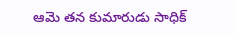ఆమె తన కుమారుడు సాధిక్‌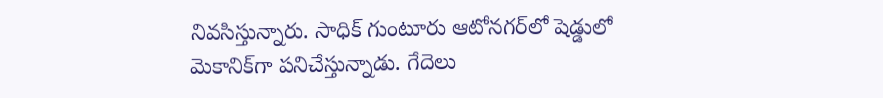నివసిస్తున్నారు. సాధిక్‌ గుంటూరు ఆటోనగర్‌లో షెడ్డులో మెకానిక్‌గా పనిచేస్తున్నాడు. గేదెలు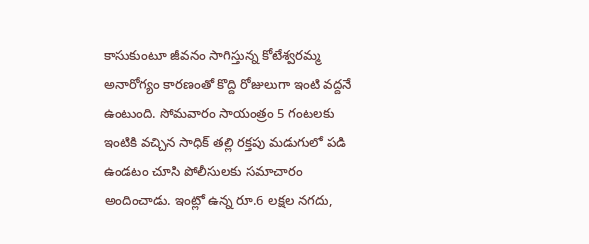కాసుకుంటూ జీవనం సాగిస్తున్న కోటేశ్వరమ్మ అనారోగ్యం కారణంతో కొద్ది రోజులుగా ఇంటి వద్దనే ఉంటుంది. సోమవారం సాయంత్రం 5 గంటలకు ఇంటికి వచ్చిన సాధిక్‌ తల్లి రక్తపు మడుగులో పడి ఉండటం చూసి పోలీసులకు సమాచారం అందించాడు. ఇంట్లో ఉన్న రూ.6 లక్షల నగదు,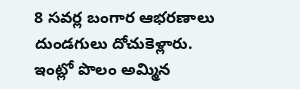8 సవర్ల బంగార ఆభరణాలు దుండగులు దోచుకెళ్లారు. ఇంట్లో పొలం అమ్మిన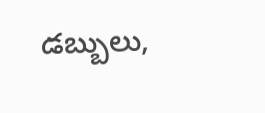డబ్బులు,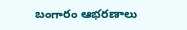బంగారం ఆభరణాలు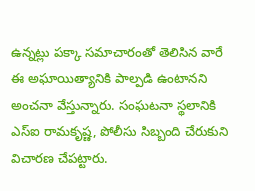ఉన్నట్లు పక్కా సమాచారంతో తెలిసిన వారే ఈ అఘాయిత్యానికి పాల్పడి ఉంటానని అంచనా వేస్తున్నారు. సంఘటనా స్థలానికి ఎస్‌ఐ రామకృష్ణ, పోలీసు సిబ్బంది చేరుకుని విచారణ చేపట్టారు.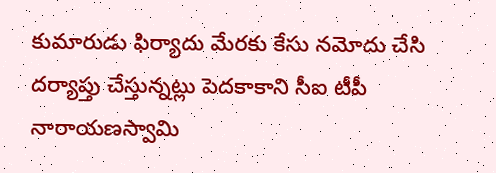కుమారుడు ఫిర్యాదు మేరకు కేసు నమోదు చేసి దర్యాప్తు చేస్తున్నట్లు పెదకాకాని సీఐ టీపీ నారాయణస్వామి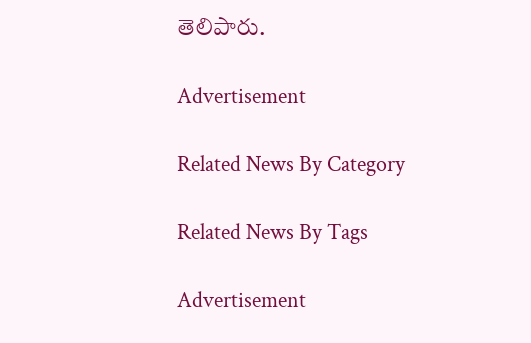తెలిపారు.

Advertisement

Related News By Category

Related News By Tags

Advertisement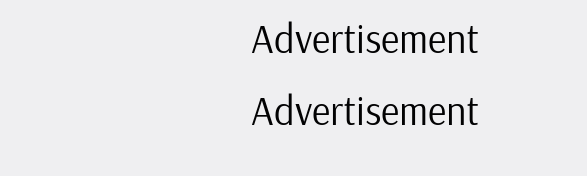Advertisement
Advertisement